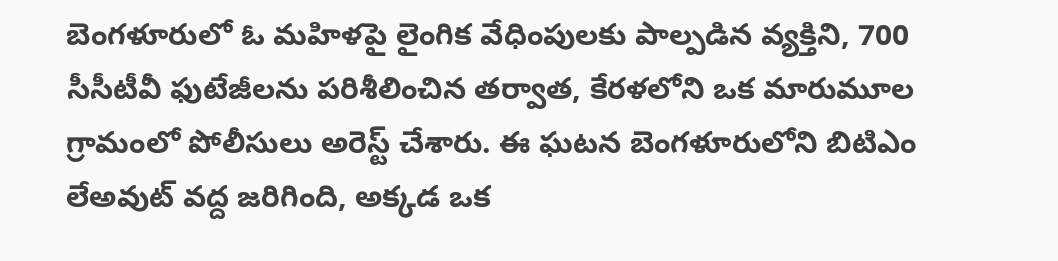బెంగళూరులో ఓ మహిళపై లైంగిక వేధింపులకు పాల్పడిన వ్యక్తిని, 700 సీసీటీవీ ఫుటేజీలను పరిశీలించిన తర్వాత, కేరళలోని ఒక మారుమూల గ్రామంలో పోలీసులు అరెస్ట్ చేశారు. ఈ ఘటన బెంగళూరులోని బిటిఎం లేఅవుట్ వద్ద జరిగింది, అక్కడ ఒక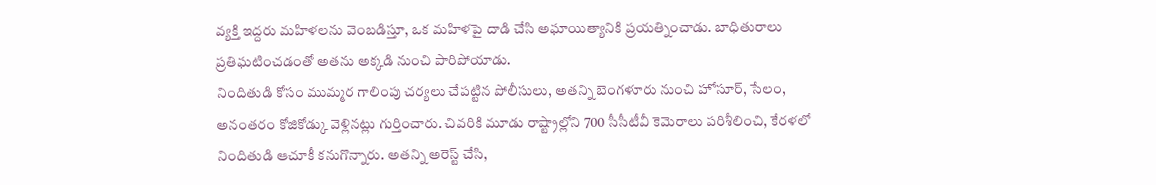వ్యక్తి ఇద్దరు మహిళలను వెంబడిస్తూ, ఒక మహిళపై దాడి చేసి అఘాయిత్యానికి ప్రయత్నించాడు. బాధితురాలు ప్రతిఘటించడంతో అతను అక్కడి నుంచి పారిపోయాడు.
నిందితుడి కోసం ముమ్మర గాలింపు చర్యలు చేపట్టిన పోలీసులు, అతన్ని బెంగళూరు నుంచి హోసూర్, సేలం, అనంతరం కోజికోడ్కు వెళ్లినట్లు గుర్తించారు. చివరికి మూడు రాష్ట్రాల్లోని 700 సీసీటీవీ కెమెరాలు పరిశీలించి, కేరళలో నిందితుడి ఆచూకీ కనుగొన్నారు. అతన్ని అరెస్ట్ చేసి,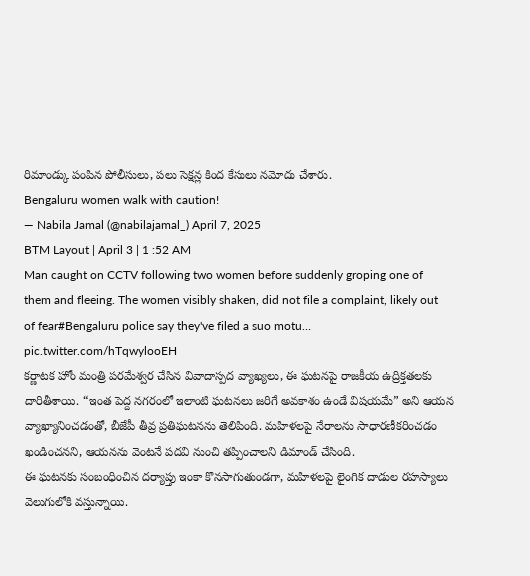రిమాండ్కు పంపిన పోలీసులు, పలు సెక్షన్ల కింద కేసులు నమోదు చేశారు.
Bengaluru women walk with caution!
— Nabila Jamal (@nabilajamal_) April 7, 2025
BTM Layout | April 3 | 1 :52 AM
Man caught on CCTV following two women before suddenly groping one of them and fleeing. The women visibly shaken, did not file a complaint, likely out of fear#Bengaluru police say they've filed a suo motu… pic.twitter.com/hTqwylooEH
కర్ణాటక హోం మంత్రి పరమేశ్వర చేసిన వివాదాస్పద వ్యాఖ్యలు, ఈ ఘటనపై రాజకీయ ఉద్రిక్తతలకు దారితీశాయి. “ఇంత పెద్ద నగరంలో ఇలాంటి ఘటనలు జరిగే అవకాశం ఉండే విషయమే” అని ఆయన వ్యాఖ్యానించడంతో, బీజేపీ తీవ్ర ప్రతిఘటనను తెలిపింది. మహిళలపై నేరాలను సాధారణీకరించడం ఖండించనని, ఆయనను వెంటనే పదవి నుంచి తప్పించాలని డిమాండ్ చేసింది.
ఈ ఘటనకు సంబంధించిన దర్యాప్తు ఇంకా కొనసాగుతుండగా, మహిళలపై లైంగిక దాడుల రహస్యాలు వెలుగులోకి వస్తున్నాయి.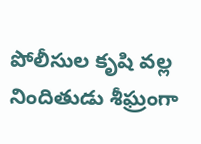పోలీసుల కృషి వల్ల నిందితుడు శీఘ్రంగా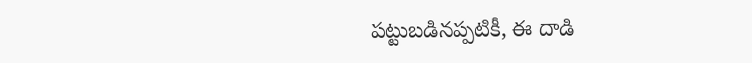పట్టుబడినప్పటికీ, ఈ దాడి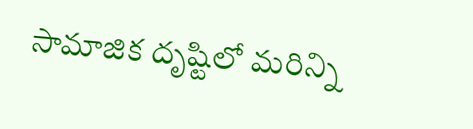సామాజిక దృష్టిలో మరిన్ని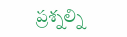ప్రశ్నల్ని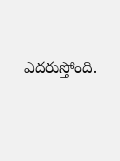ఎదరుస్తోంది.